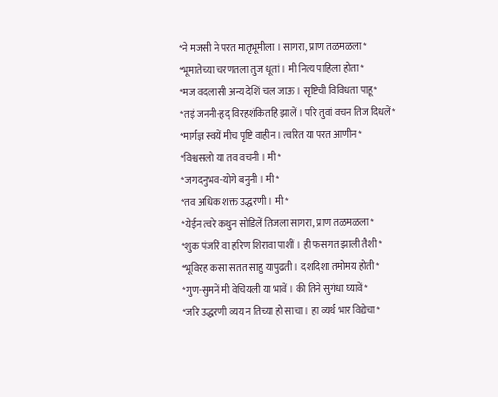*ने मजसी ने परत मातृभूमीला । सागरा, प्राण तळमळला*
*भूमातेच्या चरणतला तुज धूतां । मी नित्य पाहिला होता*
*मज वदलासी अन्य देशिं चल जाऊ । सृष्टिची विविधता पाहू*
*तइं जननी-हृद् विरहशंकितहि झालें । परि तुवां वचन तिज दिधलें*
*मार्गज्ञ स्वयें मीच पृष्टि वाहीन । त्वरित या परत आणीन*
*विश्वसलो या तव वचनी । मी*
*जगदनुभव-योगे बनुनी । मी*
*तव अधिक शक्त उद्धरणी । मी*
*येईन त्वरे कथुन सोडिलें तिजला सागरा, प्राण तळमळला*
*शुक पंजरिं वा हरिण शिरावा पाशीं । ही फसगत झाली तैशी*
*भूविरह कसा सतत साहु यापुढती । दशदिशा तमोमय होती*
*गुण-सुमनें मी वेचियली या भावें । की तिने सुगंधा घ्यावें*
*जरि उद्धरणी व्यय न तिच्या हो साचा । हा व्यर्थ भार विद्येचा*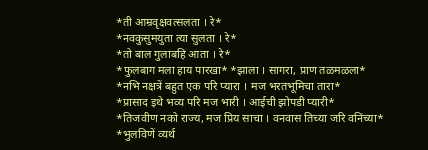*ती आम्रवृक्षवत्सलता । रे*
*नवकुसुमयुता त्या सुलता । रे*
*तो बाल गुलाबहि आता । रे*
*फुलबाग मला हाय पारखा* *झाला । सागरा, प्राण तळमळला*
*नभि नक्षत्रें बहुत एक परि प्यारा । मज भरतभूमिचा तारा*
*प्रासाद इथे भव्य परि मज भारी । आईची झोपडी प्यारी*
*तिजवीण नको राज्य, मज प्रिय साचा । वनवास तिच्या जरि वनिंच्या*
*भुलविणें व्यर्थ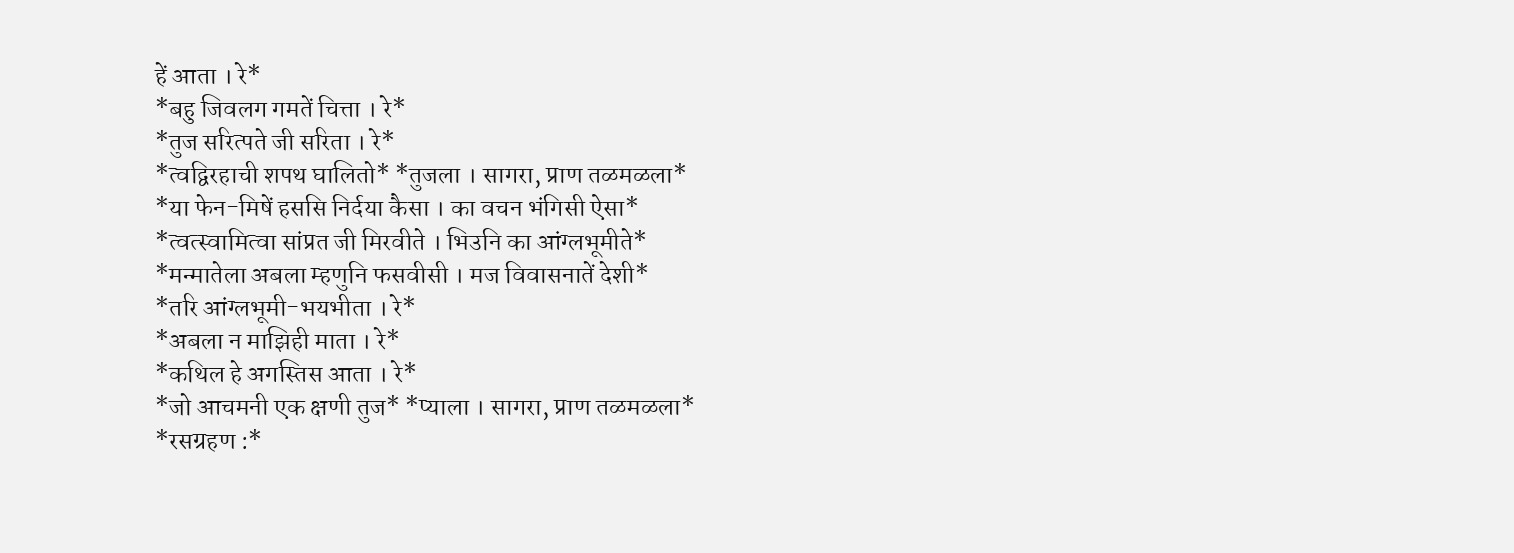हें आता । रे*
*बहु जिवलग गमतें चित्ता । रे*
*तुज सरित्पते जी सरिता । रे*
*त्वद्विरहाची शपथ घालितो* *तुजला । सागरा, प्राण तळमळला*
*या फेन-मिषें हससि निर्दया कैसा । का वचन भंगिसी ऐसा*
*त्वत्स्वामित्वा सांप्रत जी मिरवीते । भिउनि का आंग्लभूमीते*
*मन्मातेला अबला म्हणुनि फसवीसी । मज विवासनातें देशी*
*तरि आंग्लभूमी-भयभीता । रे*
*अबला न माझिही माता । रे*
*कथिल हे अगस्तिस आता । रे*
*जो आचमनी एक क्षणी तुज* *प्याला । सागरा, प्राण तळमळला*
*रसग्रहण :*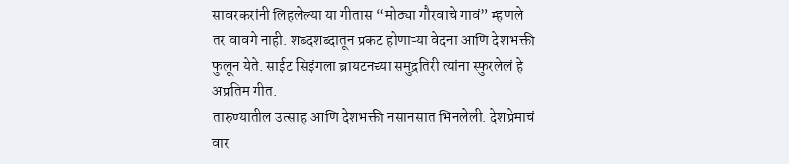सावरकरांनी लिहलेल्या या गीतास “मोठ्या गौरवाचे गावं” म्हणले तर वावगे नाही. शब्दशब्दातून प्रकट होणाऱ्या वेदना आणि देशभक्ती फुलून येते. साईट सिइंगला ब्रायटनच्या समुद्रतिरी त्यांना स्फुरलेलं हे अप्रतिम गीत.
तारुण्यातील उत्साह आणि देशभक्ती नसानसात भिनलेली. देशप्रेमाचं वार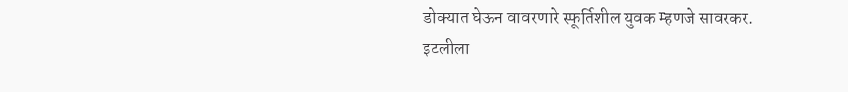डोक्यात घेऊन वावरणारे स्फूर्तिशील युवक म्हणजे सावरकर.
इटलीला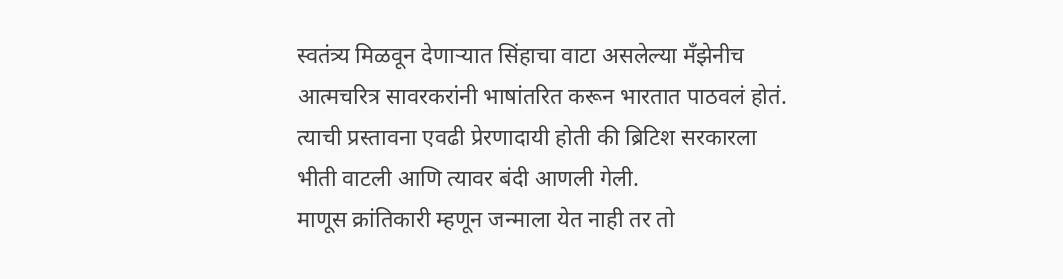स्वतंत्र्य मिळवून देणाऱ्यात सिंहाचा वाटा असलेल्या मँझेनीच आत्मचरित्र सावरकरांनी भाषांतरित करून भारतात पाठवलं होतं. त्याची प्रस्तावना एवढी प्रेरणादायी होती की ब्रिटिश सरकारला भीती वाटली आणि त्यावर बंदी आणली गेली.
माणूस क्रांतिकारी म्हणून जन्माला येत नाही तर तो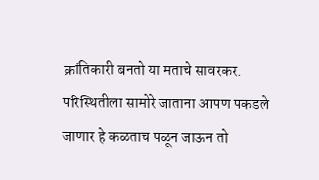क्रांतिकारी बनतो या मताचे सावरकर.
परिस्थितीला सामोरे जाताना आपण पकडले जाणार हे कळताच पळून जाऊन तो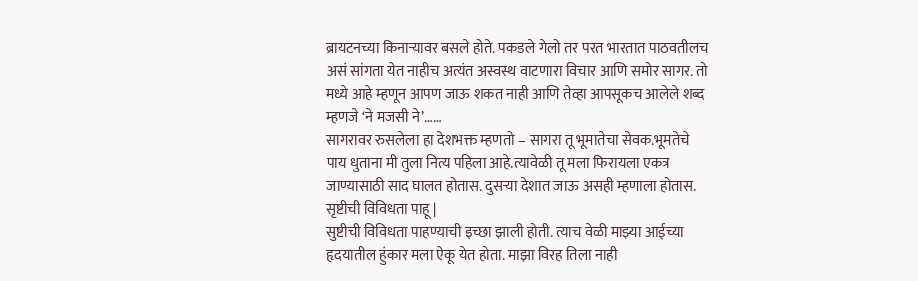ब्रायटनच्या किनाऱ्यावर बसले होते. पकडले गेलो तर परत भारतात पाठवतीलच असं सांगता येत नाहीच अत्यंत अस्वस्थ वाटणारा विचार आणि समोर सागर. तो मध्ये आहे म्हणून आपण जाऊ शकत नाही आणि तेव्हा आपसूकच आलेले शब्द म्हणजे ‘ने मजसी ने’……
सागरावर रुसलेला हा देशभक्त म्हणतो – सागरा तू भूमातेचा सेवक.भूमतेचे पाय धुताना मी तुला नित्य पहिला आहे.त्यावेळी तू मला फिरायला एकत्र जाण्यासाठी साद घालत होतास. दुसऱ्या देशात जाऊ असही म्हणाला होतास. सृष्टीची विविधता पाहू |
सुष्टीची विविधता पाहण्याची इच्छा झाली होती. त्याच वेळी माझ्या आईच्या हृदयातील हुंकार मला ऐकू येत होता. माझा विरह तिला नाही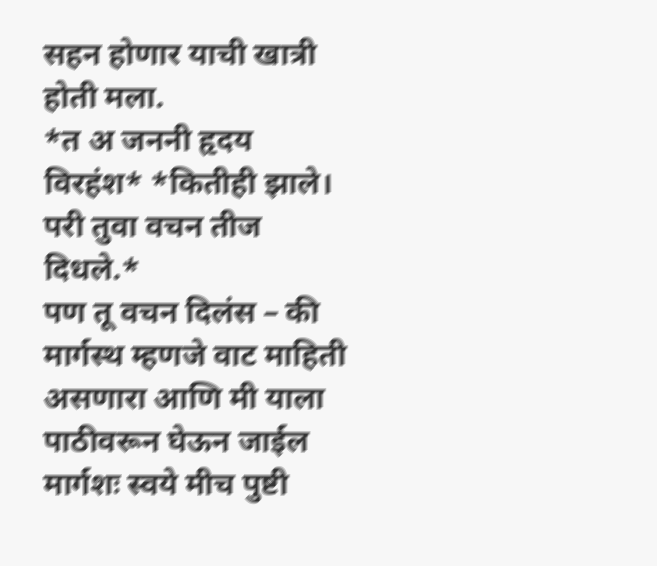सहन होणार याची खात्री होती मला.
*त अ जननी हृदय विरहंश* *कितीही झाले। परी तुवा वचन तीज दिधले.*
पण तू वचन दिलंस – की मार्गस्थ म्हणजे वाट माहिती असणारा आणि मी याला पाठीवरून घेऊन जाईल मार्गशः स्वये मीच पुष्टी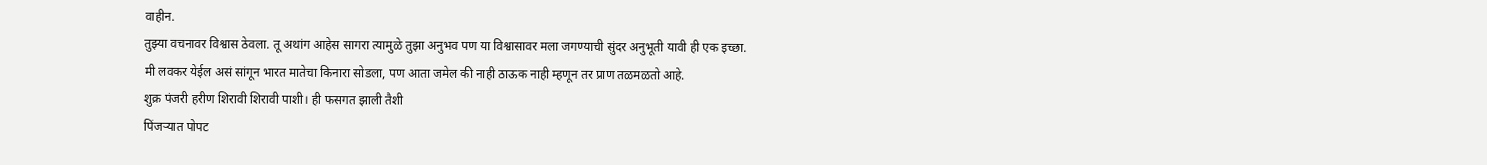वाहीन.
तुझ्या वचनावर विश्वास ठेवला. तू अथांग आहेस सागरा त्यामुळे तुझा अनुभव पण या विश्वासावर मला जगण्याची सुंदर अनुभूती यावी ही एक इच्छा.
मी लवकर येईल असं सांगून भारत मातेचा किनारा सोडला, पण आता जमेल की नाही ठाऊक नाही म्हणून तर प्राण तळमळतो आहे.
शुक्र पंजरी हरीण शिरावी शिरावी पाशी। ही फसगत झाली तैशी
पिंजऱ्यात पोपट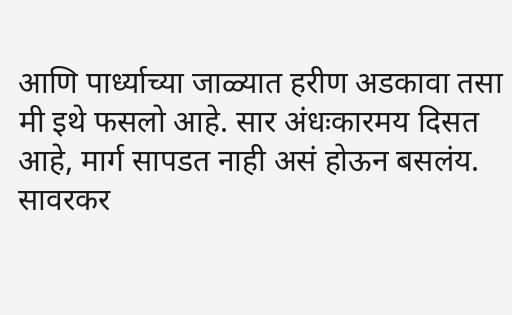आणि पार्ध्याच्या जाळ्यात हरीण अडकावा तसा मी इथे फसलो आहे. सार अंधःकारमय दिसत आहे, मार्ग सापडत नाही असं होऊन बसलंय.
सावरकर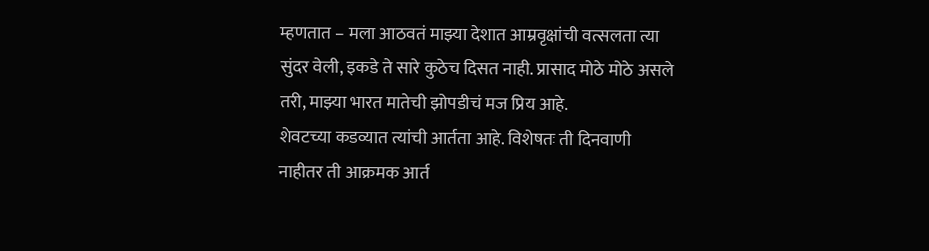म्हणतात – मला आठवतं माझ्या देशात आम्रवृक्षांची वत्सलता त्या सुंदर वेली, इकडे ते सारे कुठेच दिसत नाही. प्रासाद मोठे मोठे असले तरी, माझ्या भारत मातेची झोपडीचं मज प्रिय आहे.
शेवटच्या कडव्यात त्यांची आर्तता आहे. विशेषतः ती दिनवाणी नाहीतर ती आक्रमक आर्त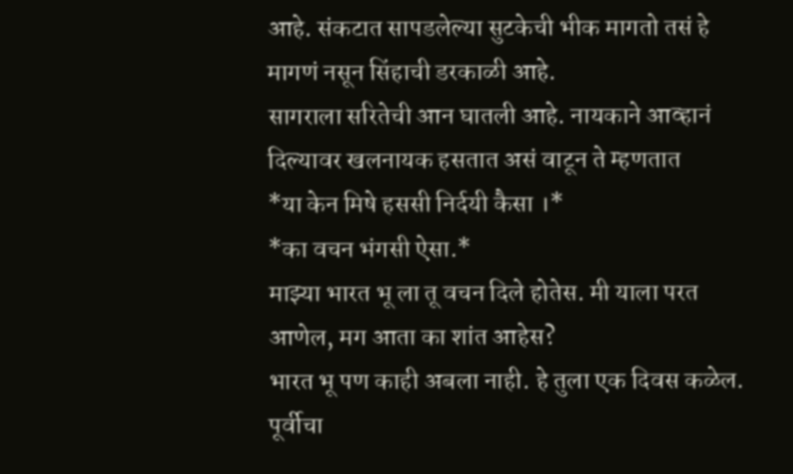आहे. संकटात सापडलेल्या सुटकेची भीक मागतो तसं हे मागणं नसून सिंहाची डरकाळी आहे.
सागराला सरितेची आन घातली आहे. नायकाने आव्हानं दिल्यावर खलनायक हसतात असं वाटून ते म्हणतात
*या केन मिषे हससी निर्दयी कैसा ।*
*का वचन भंगसी ऐसा.*
माझ्या भारत भू ला तू वचन दिले होतेस. मी याला परत आणेल, मग आता का शांत आहेस?
भारत भू पण काही अबला नाही. हे तुला एक दिवस कळेल. पूर्वीचा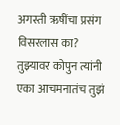अगस्ती ऋषींचा प्रसंग विसरलास का? तुझ्यावर कोपुन त्यांनी एका आचमनातंच तुझं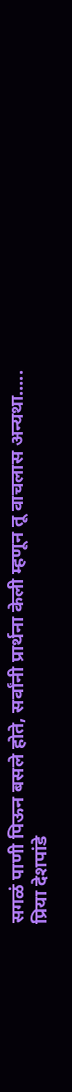सगळं पाणी पिऊन बसले होते, सर्वांनी प्रार्थना केली म्हणून तू वाचलास अन्यथा…..
प्रिया देशपांडे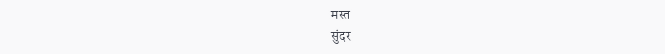मस्त
सुंदर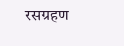रसग्रहण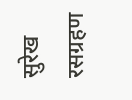सुरेख रसग्रहण